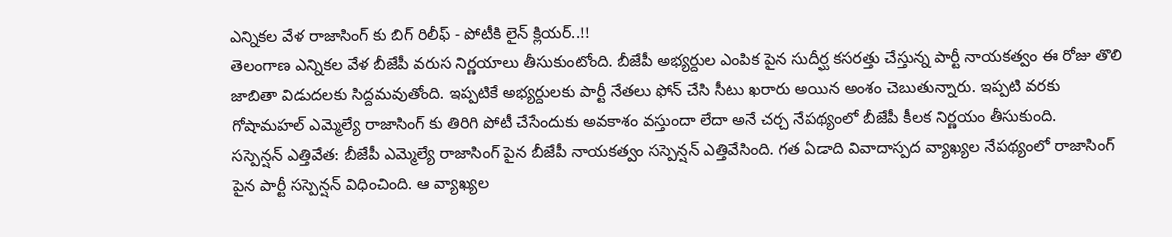ఎన్నికల వేళ రాజాసింగ్ కు బిగ్ రిలీఫ్ - పోటీకి లైన్ క్లియర్..!!
తెలంగాణ ఎన్నికల వేళ బీజేపీ వరుస నిర్ణయాలు తీసుకుంటోంది. బీజేపీ అభ్యర్దుల ఎంపిక పైన సుదీర్ఘ కసరత్తు చేస్తున్న పార్టీ నాయకత్వం ఈ రోజు తొలి జాబితా విడుదలకు సిద్దమవుతోంది. ఇప్పటికే అభ్యర్దులకు పార్టీ నేతలు ఫోన్ చేసి సీటు ఖరారు అయిన అంశం చెబుతున్నారు. ఇప్పటి వరకు గోషామహల్ ఎమ్మెల్యే రాజాసింగ్ కు తిరిగి పోటీ చేసేందుకు అవకాశం వస్తుందా లేదా అనే చర్చ నేపథ్యంలో బీజేపీ కీలక నిర్ణయం తీసుకుంది.
సస్పెన్షన్ ఎత్తివేత: బీజేపీ ఎమ్మెల్యే రాజాసింగ్ పైన బీజేపీ నాయకత్వం సస్పెన్షన్ ఎత్తివేసింది. గత ఏడాది వివాదాస్పద వ్యాఖ్యల నేపథ్యంలో రాజాసింగ్ పైన పార్టీ సస్పెన్షన్ విధించింది. ఆ వ్యాఖ్యల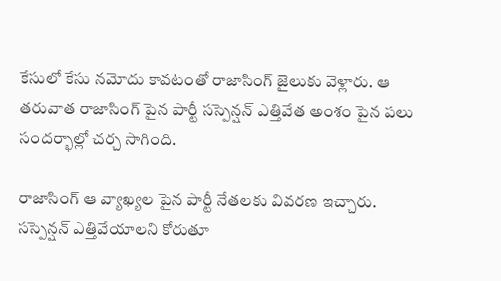కేసులో కేసు నమోదు కావటంతో రాజాసింగ్ జైలుకు వెళ్లారు. ఆ తరువాత రాజాసింగ్ పైన పార్టీ సస్పెన్షన్ ఎత్తివేత అంశం పైన పలు సందర్భాల్లో చర్చ సాగింది.

రాజాసింగ్ ఆ వ్యాఖ్యల పైన పార్టీ నేతలకు వివరణ ఇచ్చారు. సస్పెన్షన్ ఎత్తివేయాలని కోరుతూ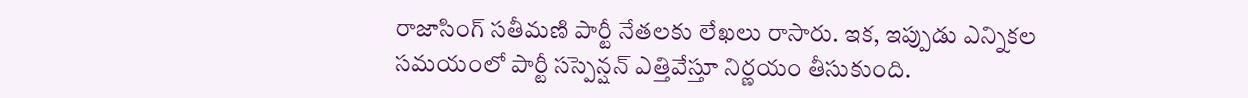రాజాసింగ్ సతీమణి పార్టీ నేతలకు లేఖలు రాసారు. ఇక, ఇప్పుడు ఎన్నికల సమయంలో పార్టీ సస్పెన్షన్ ఎత్తివేస్తూ నిర్ణయం తీసుకుంది.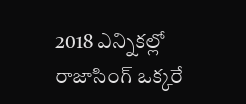2018 ఎన్నికల్లో రాజాసింగ్ ఒక్కరే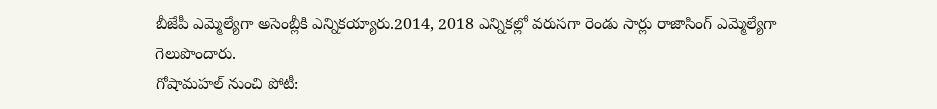బీజేపీ ఎమ్మెల్యేగా అసెంబ్లీకి ఎన్నికయ్యారు.2014, 2018 ఎన్నికల్లో వరుసగా రెండు సార్లు రాజాసింగ్ ఎమ్మెల్యేగా గెలుపొందారు.
గోషామహల్ నుంచి పోటీ: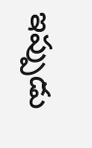ఇప్పుడు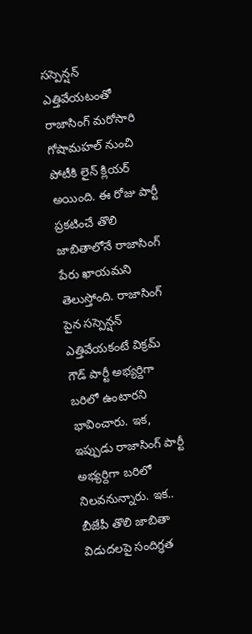సస్పెన్షన్ ఎత్తివేయటంతో రాజాసింగ్ మరోసారి గోషామహల్ నుంచి పోటీకి లైన్ క్లియర్ అయింది. ఈ రోజు పార్టీ ప్రకటించే తొలి జాబితాలోనే రాజాసింగ్ పేరు ఖాయమని తెలుస్తోంది. రాజాసింగ్ పైన సస్పెన్షన్ ఎత్తివేయకంటే విక్రమ్ గౌడ్ పార్టీ అభ్యర్దిగా బరిలో ఉంటారని భావించారు. ఇక, ఇప్పుడు రాజాసింగ్ పార్టీ అభ్యర్దిగా బరిలో నిలవనున్నారు. ఇక.. బీజేపీ తొలి జాబితా విడుదలపై సందిగ్ధత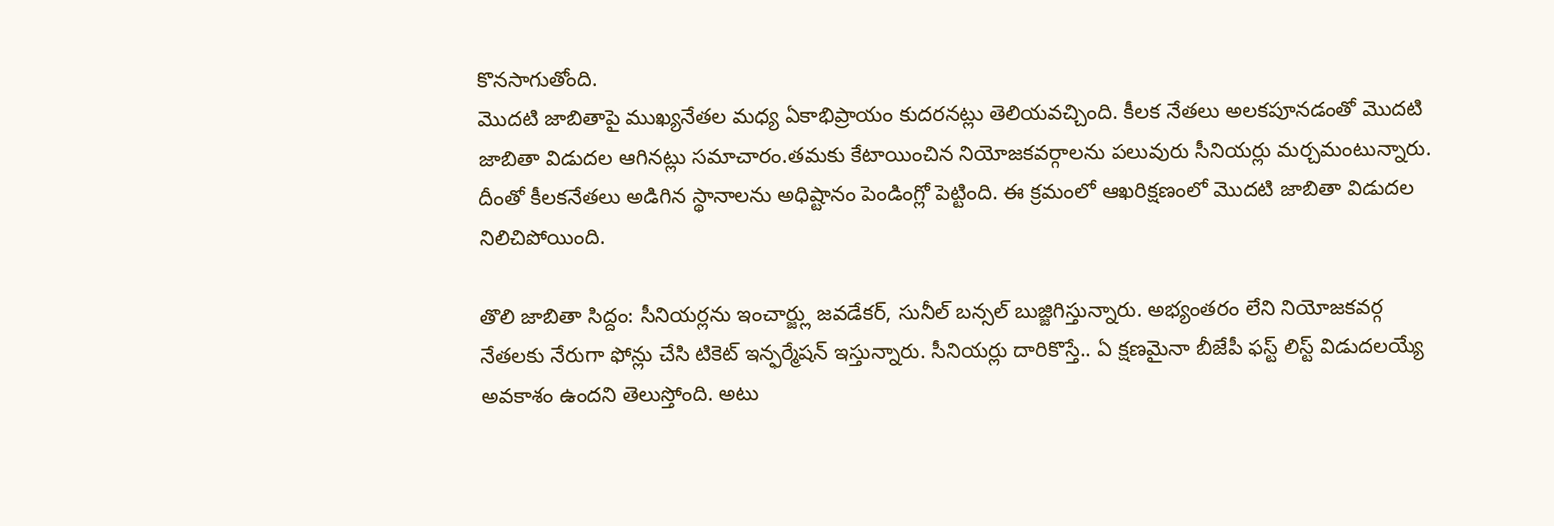కొనసాగుతోంది.
మొదటి జాబితాపై ముఖ్యనేతల మధ్య ఏకాభిప్రాయం కుదరనట్లు తెలియవచ్చింది. కీలక నేతలు అలకపూనడంతో మొదటి జాబితా విడుదల ఆగినట్లు సమాచారం.తమకు కేటాయించిన నియోజకవర్గాలను పలువురు సీనియర్లు మర్చమంటున్నారు. దీంతో కీలకనేతలు అడిగిన స్థానాలను అధిష్టానం పెండింగ్లో పెట్టింది. ఈ క్రమంలో ఆఖరిక్షణంలో మొదటి జాబితా విడుదల నిలిచిపోయింది.

తొలి జాబితా సిద్దం: సీనియర్లను ఇంచార్జ్లు జవడేకర్, సునీల్ బన్సల్ బుజ్జిగిస్తున్నారు. అభ్యంతరం లేని నియోజకవర్గ నేతలకు నేరుగా ఫోన్లు చేసి టికెట్ ఇన్ఫర్మేషన్ ఇస్తున్నారు. సీనియర్లు దారికొస్తే.. ఏ క్షణమైనా బీజేపీ ఫస్ట్ లిస్ట్ విడుదలయ్యే అవకాశం ఉందని తెలుస్తోంది. అటు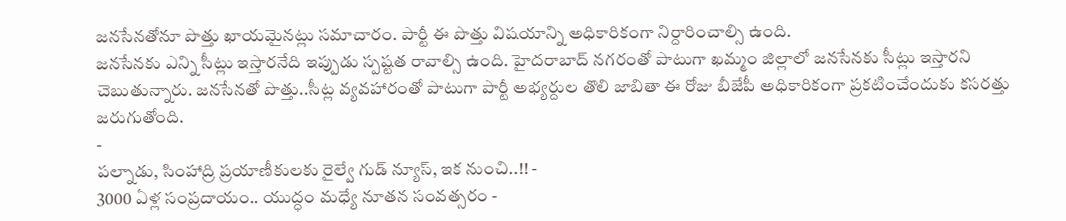జనసేనతోనూ పొత్తు ఖాయమైనట్లు సమాచారం. పార్టీ ఈ పొత్తు విషయాన్ని అధికారికంగా నిర్దారించాల్సి ఉంది.
జనసేనకు ఎన్ని సీట్లు ఇస్తారనేది ఇప్పుడు స్పష్టత రావాల్సి ఉంది. హైదరాబాద్ నగరంతో పాటుగా ఖమ్మం జిల్లాలో జనసేనకు సీట్లు ఇస్తారని చెబుతున్నారు. జనసేనతో పొత్తు..సీట్ల వ్యవహారంతో పాటుగా పార్టీ అభ్యర్దుల తొలి జాబితా ఈ రోజు బీజేపీ అధికారికంగా ప్రకటించేందుకు కసరత్తు జరుగుతోంది.
-
పల్నాడు, సింహాద్రి ప్రయాణీకులకు రైల్వే గుడ్ న్యూస్, ఇక నుంచి..!! -
3000 ఏళ్ల సంప్రదాయం.. యుద్ధం మధ్యే నూతన సంవత్సరం -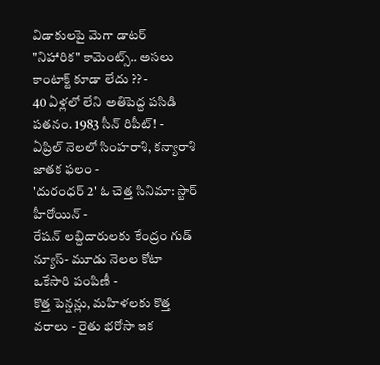విడాకులపై మెగా డాటర్ "నిహారిక" కామెంట్స్.. అసలు కాంటాక్ట్ కూడా లేదు ?? -
40 ఏళ్లలో లేని అతిపెద్ద పసిడి పతనం. 1983 సీన్ రిపీట్! -
ఏప్రిల్ నెలలో సింహరాశి, కన్యారాశి జాతక ఫలం -
'దురంధర్ 2' ఓ చెత్త సినిమా: స్టార్ హీరోయిన్ -
రేషన్ లబ్దిదారులకు కేంద్రం గుడ్ న్యూస్- మూడు నెలల కోటా ఒకేసారి పంపిణీ -
కొత్త పెన్షన్లు, మహిళలకు కొత్త వరాలు - రైతు భరోసా ఇక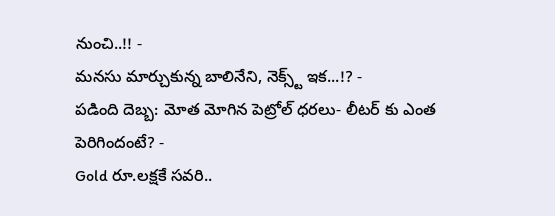నుంచి..!! -
మనసు మార్చుకున్న బాలినేని, నెక్స్ట్ ఇక...!? -
పడింది దెబ్బ: మోత మోగిన పెట్రోల్ ధరలు- లీటర్ కు ఎంత పెరిగిందంటే? -
Gold రూ.లక్షకే సవరి..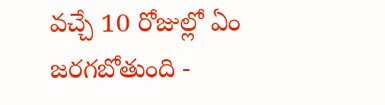వచ్చే 10 రోజుల్లో ఏం జరగబోతుంది -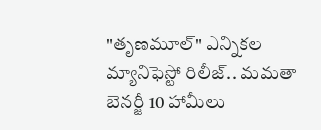"తృణమూల్" ఎన్నికల మ్యానిఫెస్టో రిలీజ్.. మమతా బెనర్జీ 10 హామీలు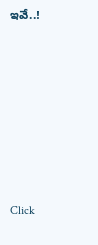ఇవే..!












Click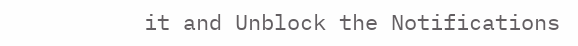it and Unblock the Notifications